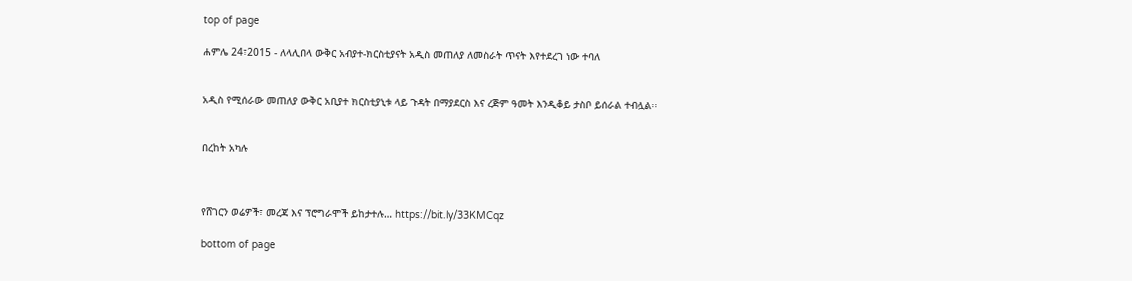top of page

ሐምሌ 24፣2015 - ለላሊበላ ውቅር አብያተ-ክርስቲያናት አዲስ መጠለያ ለመስራት ጥናት እየተደረገ ነው ተባለ


አዲስ የሚሰራው መጠለያ ውቅር አቢያተ ክርስቲያኒቱ ላይ ጉዳት በማያደርስ እና ረጅም ዓመት እንዲቆይ ታስቦ ይሰራል ተብሏል፡፡


በረከት አካሉ



የሸገርን ወሬዎች፣ መረጃ እና ፕሮግራሞች ይከታተሉ… https://bit.ly/33KMCqz

bottom of page